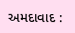અમદાવાદ :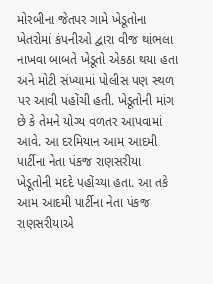મોરબીના જેતપર ગામે ખેડૂતોના ખેતરોમાં કંપનીઓ દ્વારા વીજ થાંભલા નાખવા બાબતે ખેડૂતો એકઠા થયા હતા અને મોટી સંખ્યામાં પોલીસ પણ સ્થળ પર આવી પહોંચી હતી. ખેડૂતોની માંગ છે કે તેમને યોગ્ય વળતર આપવામાં આવે. આ દરમિયાન આમ આદમી પાર્ટીના નેતા પંકજ રાણસરીયા ખેડૂતોની મદદે પહોંચ્યા હતા. આ તકે આમ આદમી પાર્ટીના નેતા પંકજ રાણસરીયાએ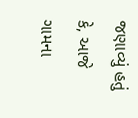જણાવ્યું હતું કે, આજે ગામના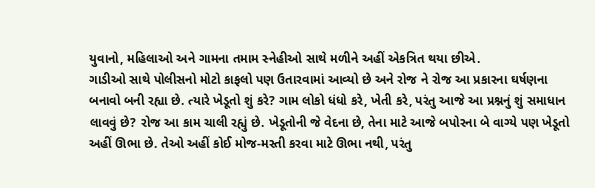યુવાનો, મહિલાઓ અને ગામના તમામ સ્નેહીઓ સાથે મળીને અહીં એકત્રિત થયા છીએ.
ગાડીઓ સાથે પોલીસનો મોટો કાફલો પણ ઉતારવામાં આવ્યો છે અને રોજ ને રોજ આ પ્રકારના ઘર્ષણના બનાવો બની રહ્યા છે. ત્યારે ખેડૂતો શું કરે? ગામ લોકો ધંધો કરે, ખેતી કરે, પરંતુ આજે આ પ્રશ્નનું શું સમાધાન લાવવું છે? રોજ આ કામ ચાલી રહ્યું છે. ખેડૂતોની જે વેદના છે, તેના માટે આજે બપોરના બે વાગ્યે પણ ખેડૂતો અહીં ઊભા છે. તેઓ અહીં કોઈ મોજ-મસ્તી કરવા માટે ઊભા નથી, પરંતુ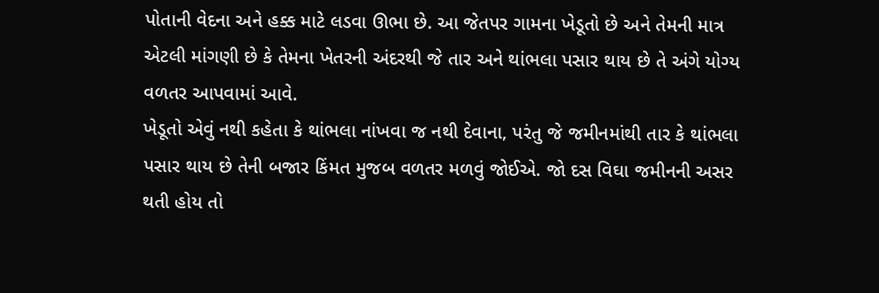પોતાની વેદના અને હક્ક માટે લડવા ઊભા છે. આ જેતપર ગામના ખેડૂતો છે અને તેમની માત્ર એટલી માંગણી છે કે તેમના ખેતરની અંદરથી જે તાર અને થાંભલા પસાર થાય છે તે અંગે યોગ્ય વળતર આપવામાં આવે.
ખેડૂતો એવું નથી કહેતા કે થાંભલા નાંખવા જ નથી દેવાના, પરંતુ જે જમીનમાંથી તાર કે થાંભલા પસાર થાય છે તેની બજાર કિંમત મુજબ વળતર મળવું જોઈએ. જો દસ વિઘા જમીનની અસર થતી હોય તો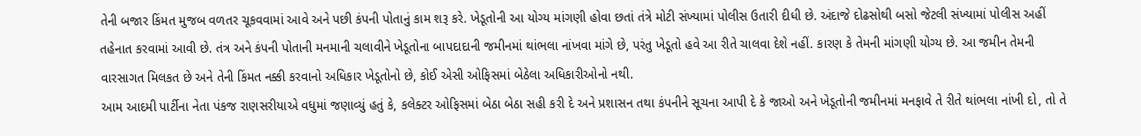તેની બજાર કિંમત મુજબ વળતર ચૂકવવામાં આવે અને પછી કંપની પોતાનું કામ શરૂ કરે. ખેડૂતોની આ યોગ્ય માંગણી હોવા છતાં તંત્રે મોટી સંખ્યામાં પોલીસ ઉતારી દીધી છે. અંદાજે દોઢસોથી બસો જેટલી સંખ્યામાં પોલીસ અહીં તહેનાત કરવામાં આવી છે. તંત્ર અને કંપની પોતાની મનમાની ચલાવીને ખેડૂતોના બાપદાદાની જમીનમાં થાંભલા નાંખવા માંગે છે, પરંતુ ખેડૂતો હવે આ રીતે ચાલવા દેશે નહીં. કારણ કે તેમની માંગણી યોગ્ય છે. આ જમીન તેમની વારસાગત મિલકત છે અને તેની કિંમત નક્કી કરવાનો અધિકાર ખેડૂતોનો છે, કોઈ એસી ઓફિસમાં બેઠેલા અધિકારીઓનો નથી.
આમ આદમી પાર્ટીના નેતા પંકજ રાણસરીયાએ વધુમાં જણાવ્યું હતું કે, કલેક્ટર ઓફિસમાં બેઠા બેઠા સહી કરી દે અને પ્રશાસન તથા કંપનીને સૂચના આપી દે કે જાઓ અને ખેડૂતોની જમીનમાં મનફાવે તે રીતે થાંભલા નાંખી દો, તો તે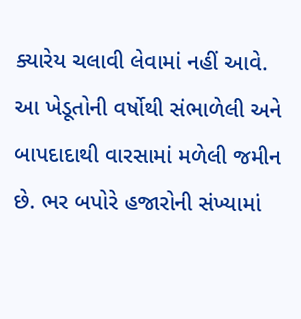ક્યારેય ચલાવી લેવામાં નહીં આવે. આ ખેડૂતોની વર્ષોથી સંભાળેલી અને બાપદાદાથી વારસામાં મળેલી જમીન છે. ભર બપોરે હજારોની સંખ્યામાં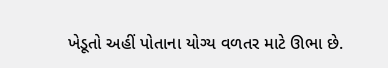ખેડૂતો અહીં પોતાના યોગ્ય વળતર માટે ઊભા છે.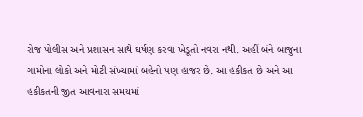રોજ પોલીસ અને પ્રશાસન સાથે ઘર્ષણ કરવા ખેડૂતો નવરા નથી. અહીં બંને બાજુના ગામોના લોકો અને મોટી સંખ્યામાં બહેનો પણ હાજર છે. આ હકીકત છે અને આ હકીકતની જીત આવનારા સમયમાં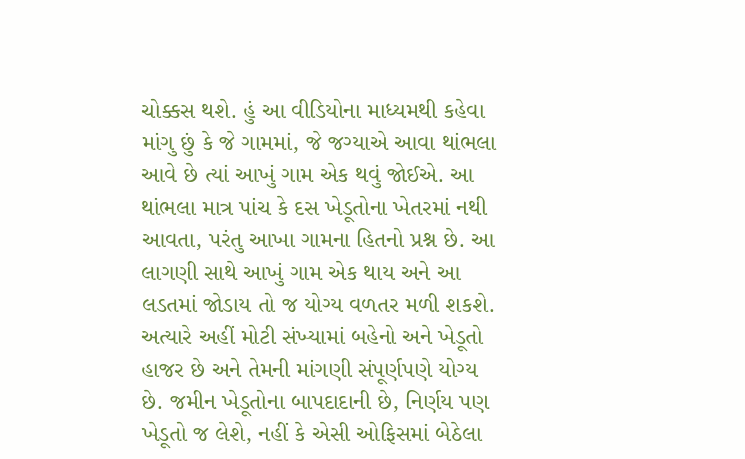ચોક્કસ થશે. હું આ વીડિયોના માધ્યમથી કહેવા માંગુ છું કે જે ગામમાં, જે જગ્યાએ આવા થાંભલા આવે છે ત્યાં આખું ગામ એક થવું જોઈએ. આ થાંભલા માત્ર પાંચ કે દસ ખેડૂતોના ખેતરમાં નથી આવતા, પરંતુ આખા ગામના હિતનો પ્રશ્ન છે. આ લાગણી સાથે આખું ગામ એક થાય અને આ લડતમાં જોડાય તો જ યોગ્ય વળતર મળી શકશે. અત્યારે અહીં મોટી સંખ્યામાં બહેનો અને ખેડૂતો હાજર છે અને તેમની માંગણી સંપૂર્ણપણે યોગ્ય છે. જમીન ખેડૂતોના બાપદાદાની છે, નિર્ણય પણ ખેડૂતો જ લેશે, નહીં કે એસી ઓફિસમાં બેઠેલા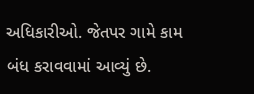અધિકારીઓ. જેતપર ગામે કામ બંધ કરાવવામાં આવ્યું છે.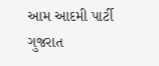આમ આદમી પાર્ટી ગુજરાત